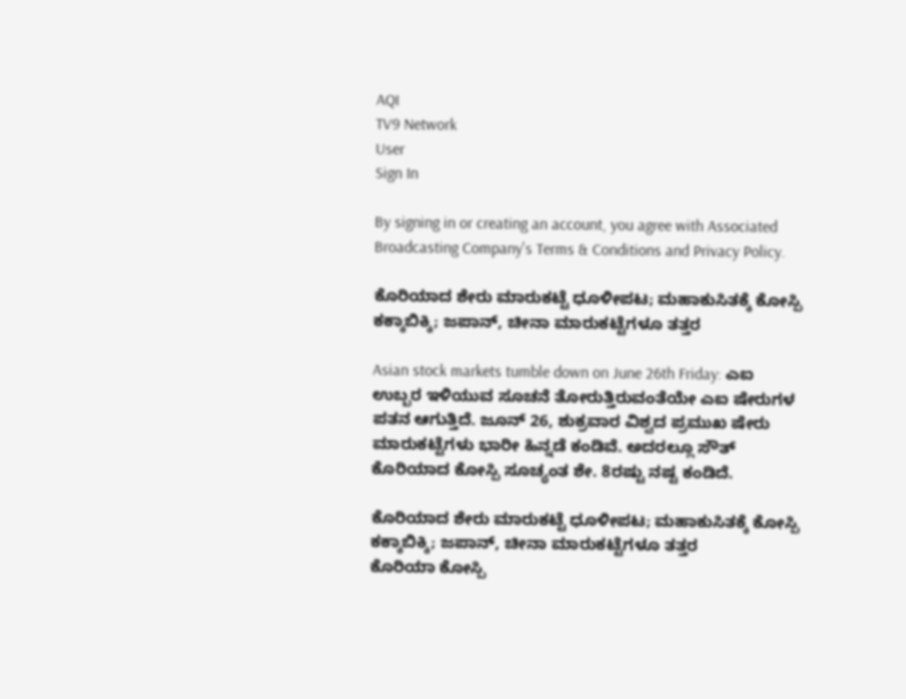AQI
TV9 Network
User
Sign In

By signing in or creating an account, you agree with Associated Broadcasting Company's Terms & Conditions and Privacy Policy.

ಕೊರಿಯಾದ ಶೇರು ಮಾರುಕಟ್ಟೆ ಧೂಳೀಪಟ; ಮಹಾಕುಸಿತಕ್ಕೆ ಕೋಸ್ಪಿ ಕಕ್ಕಾಬಿಕ್ಕಿ; ಜಪಾನ್, ಚೀನಾ ಮಾರುಕಟ್ಟೆಗಳೂ ತತ್ತರ

Asian stock markets tumble down on June 26th Friday: ಎಐ ಉಬ್ಬರ ಇಳಿಯುವ ಸೂಚನೆ ತೋರುತ್ತಿರುವಂತೆಯೇ ಎಐ ಷೇರುಗಳ ಪತನ ಆಗುತ್ತಿದೆ. ಜೂನ್ 26, ಶುಕ್ರವಾರ ವಿಶ್ವದ ಪ್ರಮುಖ ಷೇರು ಮಾರುಕಟ್ಟೆಗಳು ಭಾರೀ ಹಿನ್ನಡೆ ಕಂಡಿವೆ. ಅದರಲ್ಲೂ ಸೌತ್ ಕೊರಿಯಾದ ಕೋಸ್ಪಿ ಸೂಚ್ಯಂತ ಶೇ. 8ರಷ್ಟು ನಷ್ಟ ಕಂಡಿದೆ.

ಕೊರಿಯಾದ ಶೇರು ಮಾರುಕಟ್ಟೆ ಧೂಳೀಪಟ; ಮಹಾಕುಸಿತಕ್ಕೆ ಕೋಸ್ಪಿ ಕಕ್ಕಾಬಿಕ್ಕಿ; ಜಪಾನ್, ಚೀನಾ ಮಾರುಕಟ್ಟೆಗಳೂ ತತ್ತರ
ಕೊರಿಯಾ ಕೋಸ್ಪಿ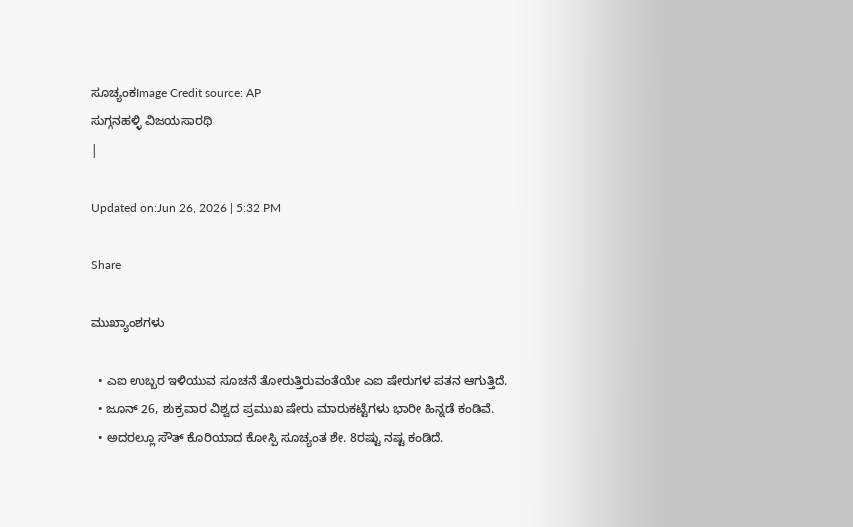ಸೂಚ್ಯಂಕImage Credit source: AP
ಸುಗ್ಗನಹಳ್ಳಿ ವಿಜಯಸಾರಥಿ
|

Updated on:Jun 26, 2026 | 5:32 PM

Share

ಮುಖ್ಯಾಂಶಗಳು

  • ಎಐ ಉಬ್ಬರ ಇಳಿಯುವ ಸೂಚನೆ ತೋರುತ್ತಿರುವಂತೆಯೇ ಎಐ ಷೇರುಗಳ ಪತನ ಆಗುತ್ತಿದೆ.
  • ಜೂನ್ 26, ಶುಕ್ರವಾರ ವಿಶ್ವದ ಪ್ರಮುಖ ಷೇರು ಮಾರುಕಟ್ಟೆಗಳು ಭಾರೀ ಹಿನ್ನಡೆ ಕಂಡಿವೆ.
  • ಅದರಲ್ಲೂ ಸೌತ್ ಕೊರಿಯಾದ ಕೋಸ್ಪಿ ಸೂಚ್ಯಂತ ಶೇ. 8ರಷ್ಟು ನಷ್ಟ ಕಂಡಿದೆ.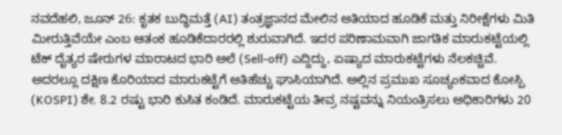ನವದೆಹಲಿ, ಜೂನ್ 26: ಕೃತಕ ಬುದ್ಧಿಮತ್ತೆ (AI) ತಂತ್ರಜ್ಞಾನದ ಮೇಲಿನ ಅತಿಯಾದ ಹೂಡಿಕೆ ಮತ್ತು ನಿರೀಕ್ಷೆಗಳು ಮಿತಿ ಮೀರುತ್ತಿವೆಯೇ ಎಂಬ ಆತಂಕ ಹೂಡಿಕೆದಾರರಲ್ಲಿ ಶುರುವಾಗಿದೆ. ಇದರ ಪರಿಣಾಮವಾಗಿ ಜಾಗತಿಕ ಮಾರುಕಟ್ಟೆಯಲ್ಲಿ ಟೆಕ್ ದೈತ್ಯರ ಷೇರುಗಳ ಮಾರಾಟದ ಭಾರಿ ಅಲೆ (Sell-off) ಎದ್ದಿದ್ದು, ಏಷ್ಯಾದ ಮಾರುಕಟ್ಟೆಗಳು ನೆಲಕಚ್ಚಿವೆ. ಅದರಲ್ಲೂ ದಕ್ಷಿಣ ಕೊರಿಯಾದ ಮಾರುಕಟ್ಟೆಗೆ ಅತಿಹೆಚ್ಚು ಘಾಸಿಯಾಗಿದೆ. ಅಲ್ಲಿನ ಪ್ರಮುಖ ಸೂಚ್ಯಂಕವಾದ ಕೋಸ್ಪಿ (KOSPI) ಶೇ. 8.2 ರಷ್ಟು ಭಾರಿ ಕುಸಿತ ಕಂಡಿದೆ. ಮಾರುಕಟ್ಟೆಯ ತೀವ್ರ ನಷ್ಟವನ್ನು ನಿಯಂತ್ರಿಸಲು ಅಧಿಕಾರಿಗಳು 20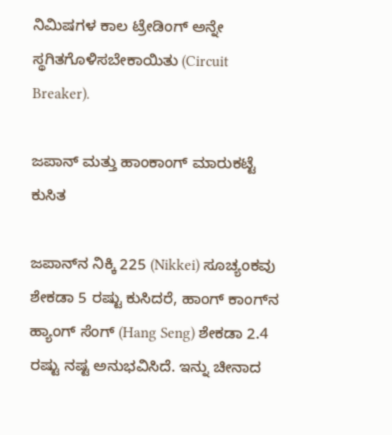ನಿಮಿಷಗಳ ಕಾಲ ಟ್ರೇಡಿಂಗ್ ಅನ್ನೇ ಸ್ಥಗಿತಗೊಳಿಸಬೇಕಾಯಿತು (Circuit Breaker).

ಜಪಾನ್ ಮತ್ತು ಹಾಂಕಾಂಗ್ ಮಾರುಕಟ್ಟೆ ಕುಸಿತ

ಜಪಾನ್‌ನ ನಿಕ್ಕಿ 225 (Nikkei) ಸೂಚ್ಯಂಕವು ಶೇಕಡಾ 5 ರಷ್ಟು ಕುಸಿದರೆ, ಹಾಂಗ್ ಕಾಂಗ್‌ನ ಹ್ಯಾಂಗ್ ಸೆಂಗ್ (Hang Seng) ಶೇಕಡಾ 2.4 ರಷ್ಟು ನಷ್ಟ ಅನುಭವಿಸಿದೆ. ಇನ್ನು ಚೀನಾದ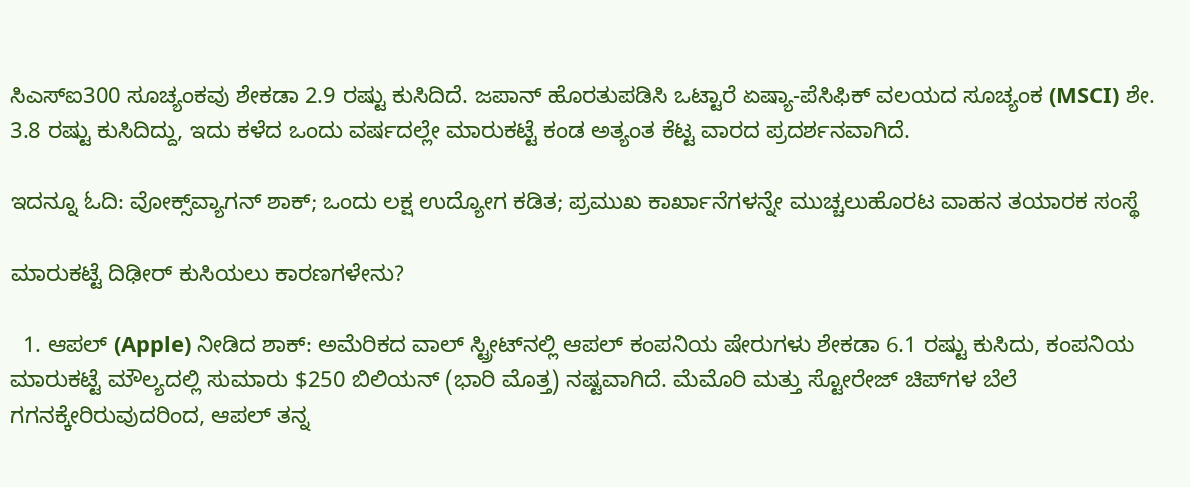ಸಿಎಸ್‌ಐ300 ಸೂಚ್ಯಂಕವು ಶೇಕಡಾ 2.9 ರಷ್ಟು ಕುಸಿದಿದೆ. ಜಪಾನ್ ಹೊರತುಪಡಿಸಿ ಒಟ್ಟಾರೆ ಏಷ್ಯಾ-ಪೆಸಿಫಿಕ್ ವಲಯದ ಸೂಚ್ಯಂಕ (MSCI) ಶೇ. 3.8 ರಷ್ಟು ಕುಸಿದಿದ್ದು, ಇದು ಕಳೆದ ಒಂದು ವರ್ಷದಲ್ಲೇ ಮಾರುಕಟ್ಟೆ ಕಂಡ ಅತ್ಯಂತ ಕೆಟ್ಟ ವಾರದ ಪ್ರದರ್ಶನವಾಗಿದೆ.

ಇದನ್ನೂ ಓದಿ: ವೋಕ್ಸ್‌ವ್ಯಾಗನ್ ಶಾಕ್; ಒಂದು ಲಕ್ಷ ಉದ್ಯೋಗ ಕಡಿತ; ಪ್ರಮುಖ ಕಾರ್ಖಾನೆಗಳನ್ನೇ ಮುಚ್ಚಲುಹೊರಟ ವಾಹನ ತಯಾರಕ ಸಂಸ್ಥೆ

ಮಾರುಕಟ್ಟೆ ದಿಢೀರ್ ಕುಸಿಯಲು ಕಾರಣಗಳೇನು?

  1. ಆಪಲ್ (Apple) ನೀಡಿದ ಶಾಕ್: ಅಮೆರಿಕದ ವಾಲ್ ಸ್ಟ್ರೀಟ್‌ನಲ್ಲಿ ಆಪಲ್ ಕಂಪನಿಯ ಷೇರುಗಳು ಶೇಕಡಾ 6.1 ರಷ್ಟು ಕುಸಿದು, ಕಂಪನಿಯ ಮಾರುಕಟ್ಟೆ ಮೌಲ್ಯದಲ್ಲಿ ಸುಮಾರು $250 ಬಿಲಿಯನ್ (ಭಾರಿ ಮೊತ್ತ) ನಷ್ಟವಾಗಿದೆ. ಮೆಮೊರಿ ಮತ್ತು ಸ್ಟೋರೇಜ್ ಚಿಪ್‌ಗಳ ಬೆಲೆ ಗಗನಕ್ಕೇರಿರುವುದರಿಂದ, ಆಪಲ್ ತನ್ನ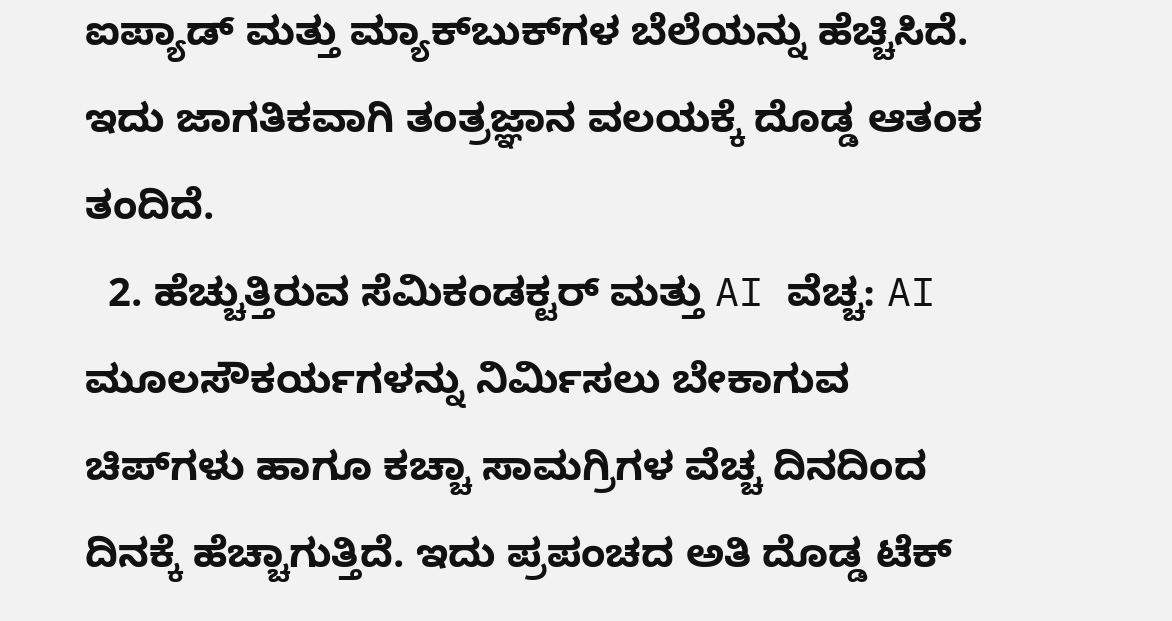ಐಪ್ಯಾಡ್ ಮತ್ತು ಮ್ಯಾಕ್‌ಬುಕ್‌ಗಳ ಬೆಲೆಯನ್ನು ಹೆಚ್ಚಿಸಿದೆ. ಇದು ಜಾಗತಿಕವಾಗಿ ತಂತ್ರಜ್ಞಾನ ವಲಯಕ್ಕೆ ದೊಡ್ಡ ಆತಂಕ ತಂದಿದೆ.
  2. ಹೆಚ್ಚುತ್ತಿರುವ ಸೆಮಿಕಂಡಕ್ಟರ್ ಮತ್ತು AI ವೆಚ್ಚ: AI ಮೂಲಸೌಕರ್ಯಗಳನ್ನು ನಿರ್ಮಿಸಲು ಬೇಕಾಗುವ ಚಿಪ್‌ಗಳು ಹಾಗೂ ಕಚ್ಚಾ ಸಾಮಗ್ರಿಗಳ ವೆಚ್ಚ ದಿನದಿಂದ ದಿನಕ್ಕೆ ಹೆಚ್ಚಾಗುತ್ತಿದೆ. ಇದು ಪ್ರಪಂಚದ ಅತಿ ದೊಡ್ಡ ಟೆಕ್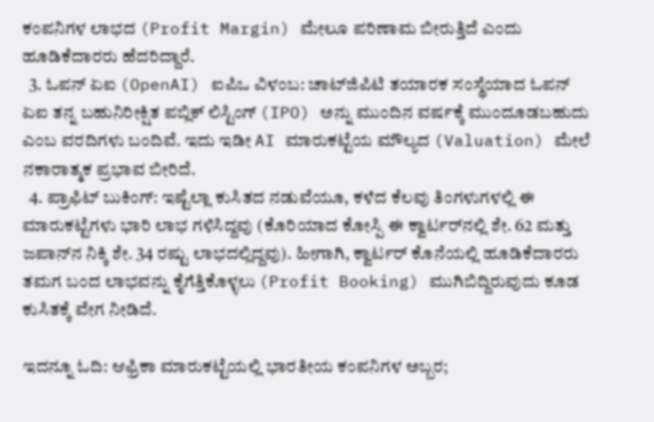ಕಂಪನಿಗಳ ಲಾಭದ (Profit Margin) ಮೇಲೂ ಪರಿಣಾಮ ಬೀರುತ್ತಿದೆ ಎಂದು ಹೂಡಿಕೆದಾರರು ಹೆದರಿದ್ದಾರೆ.
  3. ಓಪನ್ ಏಐ (OpenAI) ಐಪಿಒ ವಿಳಂಬ: ಚಾಟ್‌ಜಿಪಿಟಿ ತಯಾರಕ ಸಂಸ್ಥೆಯಾದ ಓಪನ್ ಏಐ ತನ್ನ ಬಹುನಿರೀಕ್ಷಿತ ಪಬ್ಲಿಕ್ ಲಿಸ್ಟಿಂಗ್ (IPO) ಅನ್ನು ಮುಂದಿನ ವರ್ಷಕ್ಕೆ ಮುಂದೂಡಬಹುದು ಎಂಬ ವರದಿಗಳು ಬಂದಿವೆ. ಇದು ಇಡೀ AI ಮಾರುಕಟ್ಟೆಯ ಮೌಲ್ಯದ (Valuation) ಮೇಲೆ ನಕಾರಾತ್ಮಕ ಪ್ರಭಾವ ಬೀರಿದೆ.
  4. ಪ್ರಾಫಿಟ್ ಬುಕಿಂಗ್: ಇಷ್ಟೆಲ್ಲಾ ಕುಸಿತದ ನಡುವೆಯೂ, ಕಳೆದ ಕೆಲವು ತಿಂಗಳುಗಳಲ್ಲಿ ಈ ಮಾರುಕಟ್ಟೆಗಳು ಭಾರಿ ಲಾಭ ಗಳಿಸಿದ್ದವು (ಕೊರಿಯಾದ ಕೋಸ್ಪಿ ಈ ಕ್ವಾರ್ಟರ್‌ನಲ್ಲಿ ಶೇ. 62 ಮತ್ತು ಜಪಾನ್‌ನ ನಿಕ್ಕಿ ಶೇ. 34 ರಷ್ಟು ಲಾಭದಲ್ಲಿದ್ದವು). ಹೀಗಾಗಿ, ಕ್ವಾರ್ಟರ್ ಕೊನೆಯಲ್ಲಿ ಹೂಡಿಕೆದಾರರು ತಮಗ ಬಂದ ಲಾಭವನ್ನು ಕೈಗೆತ್ತಿಕೊಳ್ಳಲು (Profit Booking) ಮುಗಿಬಿದ್ದಿರುವುದು ಕೂಡ ಕುಸಿತಕ್ಕೆ ವೇಗ ನೀಡಿದೆ.

ಇದನ್ನೂ ಓದಿ: ಆಫ್ರಿಕಾ ಮಾರುಕಟ್ಟೆಯಲ್ಲಿ ಭಾರತೀಯ ಕಂಪನಿಗಳ ಅಬ್ಬರ;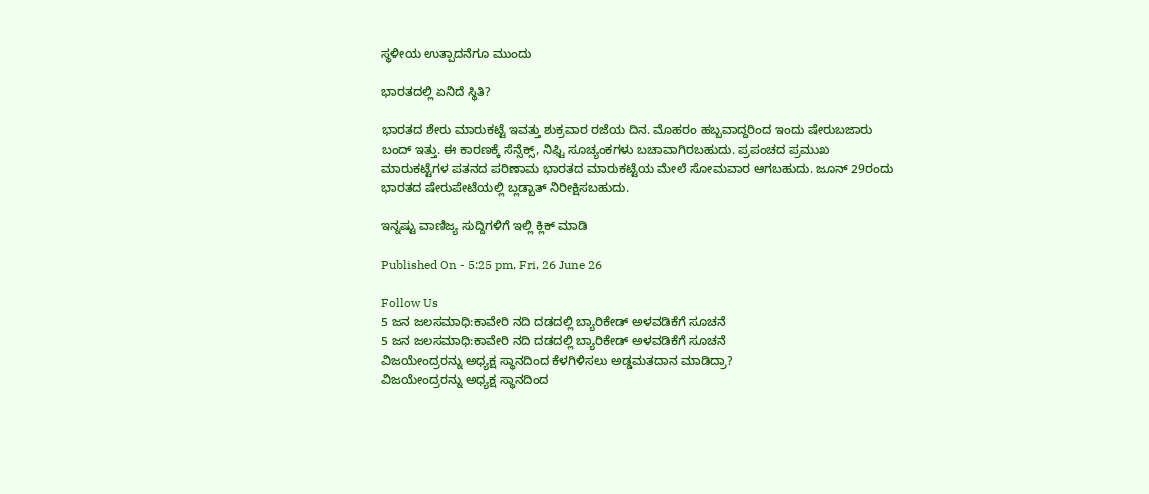ಸ್ಥಳೀಯ ಉತ್ಪಾದನೆಗೂ ಮುಂದು

ಭಾರತದಲ್ಲಿ ಏನಿದೆ ಸ್ಥಿತಿ?

ಭಾರತದ ಶೇರು ಮಾರುಕಟ್ಟೆ ಇವತ್ತು ಶುಕ್ರವಾರ ರಜೆಯ ದಿನ. ಮೊಹರಂ ಹಬ್ಬವಾದ್ದರಿಂದ ಇಂದು ಷೇರುಬಜಾರು ಬಂದ್ ಇತ್ತು. ಈ ಕಾರಣಕ್ಕೆ ಸೆನ್ಸೆಕ್ಸ್, ನಿಫ್ಟಿ ಸೂಚ್ಯಂಕಗಳು ಬಚಾವಾಗಿರಬಹುದು. ಪ್ರಪಂಚದ ಪ್ರಮುಖ ಮಾರುಕಟ್ಟೆಗಳ ಪತನದ ಪರಿಣಾಮ ಭಾರತದ ಮಾರುಕಟ್ಟೆಯ ಮೇಲೆ ಸೋಮವಾರ ಆಗಬಹುದು. ಜೂನ್ 29ರಂದು ಭಾರತದ ಷೇರುಪೇಟೆಯಲ್ಲಿ ಬ್ಲಡ್ಬಾತ್ ನಿರೀಕ್ಷಿಸಬಹುದು.

ಇನ್ನಷ್ಟು ವಾಣಿಜ್ಯ ಸುದ್ದಿಗಳಿಗೆ ಇಲ್ಲಿ ಕ್ಲಿಕ್ ಮಾಡಿ

Published On - 5:25 pm, Fri, 26 June 26

Follow Us
5 ಜನ ಜಲಸಮಾಧಿ:ಕಾವೇರಿ ನದಿ ದಡದಲ್ಲಿ ಬ್ಯಾರಿಕೇಡ್ ಅಳವಡಿಕೆಗೆ ಸೂಚನೆ
5 ಜನ ಜಲಸಮಾಧಿ:ಕಾವೇರಿ ನದಿ ದಡದಲ್ಲಿ ಬ್ಯಾರಿಕೇಡ್ ಅಳವಡಿಕೆಗೆ ಸೂಚನೆ
ವಿಜಯೇಂದ್ರರನ್ನು ಅಧ್ಯಕ್ಷ ಸ್ಥಾನದಿಂದ ಕೆಳಗಿಳಿಸಲು ಅಡ್ಡಮತದಾನ ಮಾಡಿದ್ರಾ?
ವಿಜಯೇಂದ್ರರನ್ನು ಅಧ್ಯಕ್ಷ ಸ್ಥಾನದಿಂದ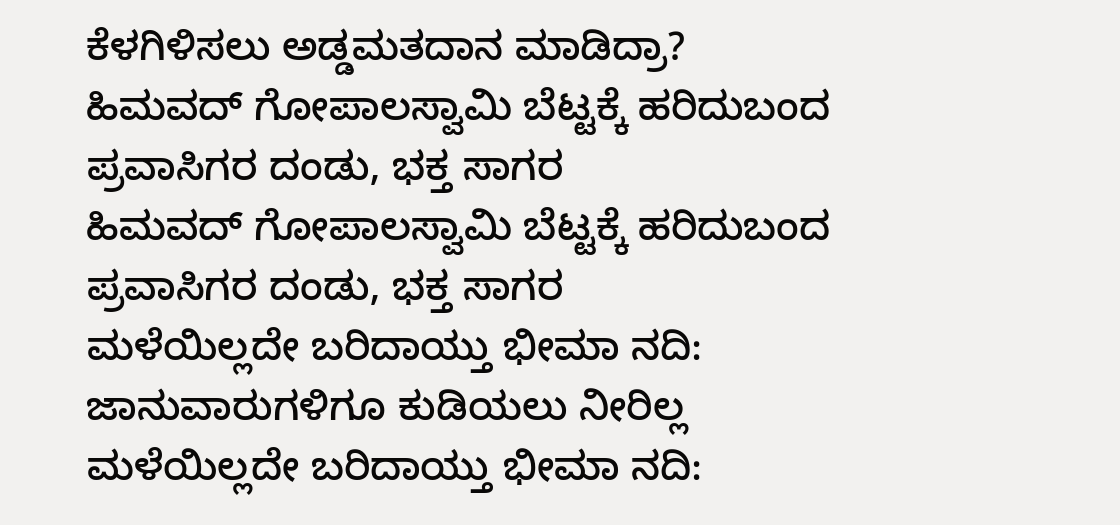ಕೆಳಗಿಳಿಸಲು ಅಡ್ಡಮತದಾನ ಮಾಡಿದ್ರಾ?
ಹಿಮವದ್ ಗೋಪಾಲಸ್ವಾಮಿ ಬೆಟ್ಟಕ್ಕೆ ಹರಿದುಬಂದ ಪ್ರವಾಸಿಗರ ದಂಡು, ಭಕ್ತ ಸಾಗರ
ಹಿಮವದ್ ಗೋಪಾಲಸ್ವಾಮಿ ಬೆಟ್ಟಕ್ಕೆ ಹರಿದುಬಂದ ಪ್ರವಾಸಿಗರ ದಂಡು, ಭಕ್ತ ಸಾಗರ
ಮಳೆಯಿಲ್ಲದೇ ಬರಿದಾಯ್ತು ಭೀಮಾ ನದಿ: ಜಾನುವಾರುಗಳಿಗೂ ಕುಡಿಯಲು ನೀರಿಲ್ಲ
ಮಳೆಯಿಲ್ಲದೇ ಬರಿದಾಯ್ತು ಭೀಮಾ ನದಿ: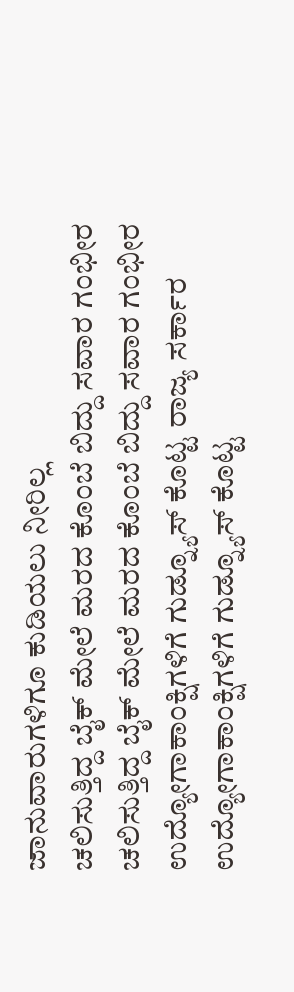ಜಾನುವಾರುಗಳಿಗೂ ಕುಡಿಯಲು ನೀರಿಲ್ಲ
ಚಲಿಸುತ್ತಿದ್ದ ಬೈಕ್ ಮೇಲೆ ಮರದ ಕೊಂಬೆ ಬಿದ್ದು ಸವಾರ ಗಂಭೀರ
ಚಲಿಸುತ್ತಿದ್ದ ಬೈಕ್ ಮೇಲೆ ಮರದ ಕೊಂಬೆ ಬಿದ್ದು ಸವಾರ ಗಂಭೀರ
ಉದ್ಯೋಗಾಕಾಂಕ್ಷಿಗಳಿಗೆ ಗುಡ್ನ್ಯೂಸ್ ಕೊಟ್ಟ ರಾಜ್ಯ ಸರ್ಕಾರ
ಉದ್ಯೋಗಾಕಾಂಕ್ಷಿಗಳಿಗೆ ಗುಡ್ನ್ಯೂಸ್ ಕೊಟ್ಟ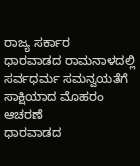ರಾಜ್ಯ ಸರ್ಕಾರ
ಧಾರವಾಡದ ರಾಮನಾಳದಲ್ಲಿ ಸರ್ವಧರ್ಮ ಸಮನ್ವಯತೆಗೆ ಸಾಕ್ಷಿಯಾದ ಮೊಹರಂ ಆಚರಣೆ
ಧಾರವಾಡದ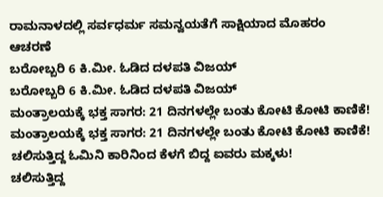ರಾಮನಾಳದಲ್ಲಿ ಸರ್ವಧರ್ಮ ಸಮನ್ವಯತೆಗೆ ಸಾಕ್ಷಿಯಾದ ಮೊಹರಂ ಆಚರಣೆ
ಬರೋಬ್ಬರಿ 6 ಕಿ.ಮೀ. ಓಡಿದ ದಳಪತಿ ವಿಜಯ್
ಬರೋಬ್ಬರಿ 6 ಕಿ.ಮೀ. ಓಡಿದ ದಳಪತಿ ವಿಜಯ್
ಮಂತ್ರಾಲಯಕ್ಕೆ ಭಕ್ತ ಸಾಗರ: 21 ದಿನಗಳಲ್ಲೇ ಬಂತು ಕೋಟಿ ಕೋಟಿ ಕಾಣಿಕೆ!
ಮಂತ್ರಾಲಯಕ್ಕೆ ಭಕ್ತ ಸಾಗರ: 21 ದಿನಗಳಲ್ಲೇ ಬಂತು ಕೋಟಿ ಕೋಟಿ ಕಾಣಿಕೆ!
ಚಲಿಸುತ್ತಿದ್ದ ಓಮಿನಿ ಕಾರಿನಿಂದ ಕೆಳಗೆ ಬಿದ್ದ ಐವರು ಮಕ್ಕಳು!
ಚಲಿಸುತ್ತಿದ್ದ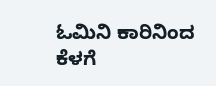ಓಮಿನಿ ಕಾರಿನಿಂದ ಕೆಳಗೆ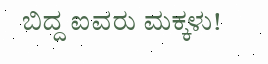ಬಿದ್ದ ಐವರು ಮಕ್ಕಳು!